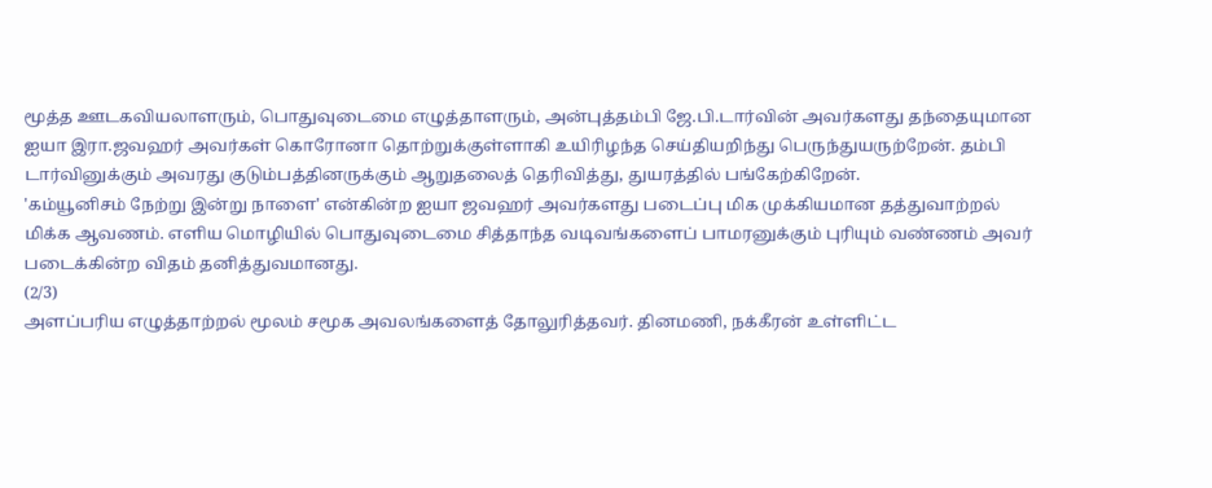மூத்த ஊடகவியலாளரும், பொதுவுடைமை எழுத்தாளரும், அன்புத்தம்பி ஜே.பி.டார்வின் அவர்களது தந்தையுமான ஐயா இரா.ஜவஹர் அவர்கள் கொரோனா தொற்றுக்குள்ளாகி உயிரிழந்த செய்தியறிந்து பெருந்துயருற்றேன். தம்பி டார்வினுக்கும் அவரது குடும்பத்தினருக்கும் ஆறுதலைத் தெரிவித்து, துயரத்தில் பங்கேற்கிறேன்.
'கம்யூனிசம் நேற்று இன்று நாளை' என்கின்ற ஐயா ஜவஹர் அவர்களது படைப்பு மிக முக்கியமான தத்துவாற்றல் மிக்க ஆவணம். எளிய மொழியில் பொதுவுடைமை சித்தாந்த வடிவங்களைப் பாமரனுக்கும் புரியும் வண்ணம் அவர் படைக்கின்ற விதம் தனித்துவமானது.
(2/3)
அளப்பரிய எழுத்தாற்றல் மூலம் சமூக அவலங்களைத் தோலுரித்தவர். தினமணி, நக்கீரன் உள்ளிட்ட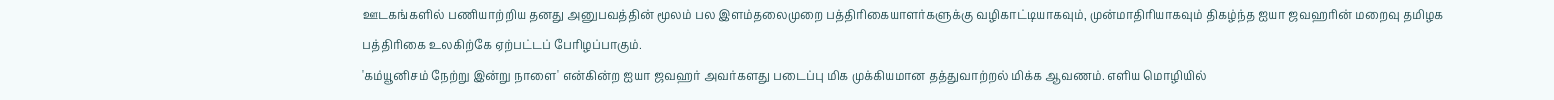ஊடகங்களில் பணியாற்றிய தனது அனுபவத்தின் மூலம் பல இளம்தலைமுறை பத்திரிகையாளர்களுக்கு வழிகாட்டியாகவும், முன்மாதிரியாகவும் திகழ்ந்த ஐயா ஜவஹரின் மறைவு தமிழக பத்திரிகை உலகிற்கே ஏற்பட்டப் பேரிழப்பாகும்.
'கம்யூனிசம் நேற்று இன்று நாளை' என்கின்ற ஐயா ஜவஹர் அவர்களது படைப்பு மிக முக்கியமான தத்துவாற்றல் மிக்க ஆவணம். எளிய மொழியில்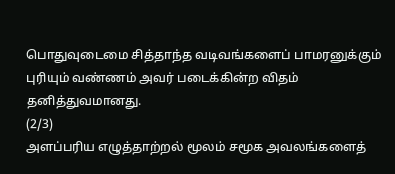பொதுவுடைமை சித்தாந்த வடிவங்களைப் பாமரனுக்கும் புரியும் வண்ணம் அவர் படைக்கின்ற விதம் தனித்துவமானது.
(2/3)
அளப்பரிய எழுத்தாற்றல் மூலம் சமூக அவலங்களைத்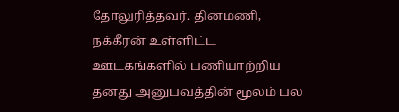தோலுரித்தவர். தினமணி, நக்கீரன் உள்ளிட்ட ஊடகங்களில் பணியாற்றிய தனது அனுபவத்தின் மூலம் பல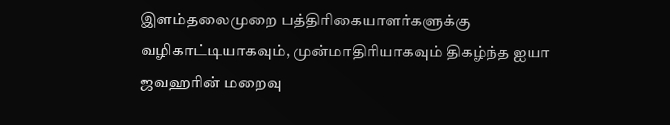இளம்தலைமுறை பத்திரிகையாளர்களுக்கு வழிகாட்டியாகவும், முன்மாதிரியாகவும் திகழ்ந்த ஐயா ஜவஹரின் மறைவு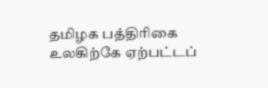தமிழக பத்திரிகை உலகிற்கே ஏற்பட்டப்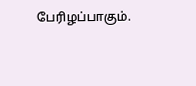பேரிழப்பாகும்.